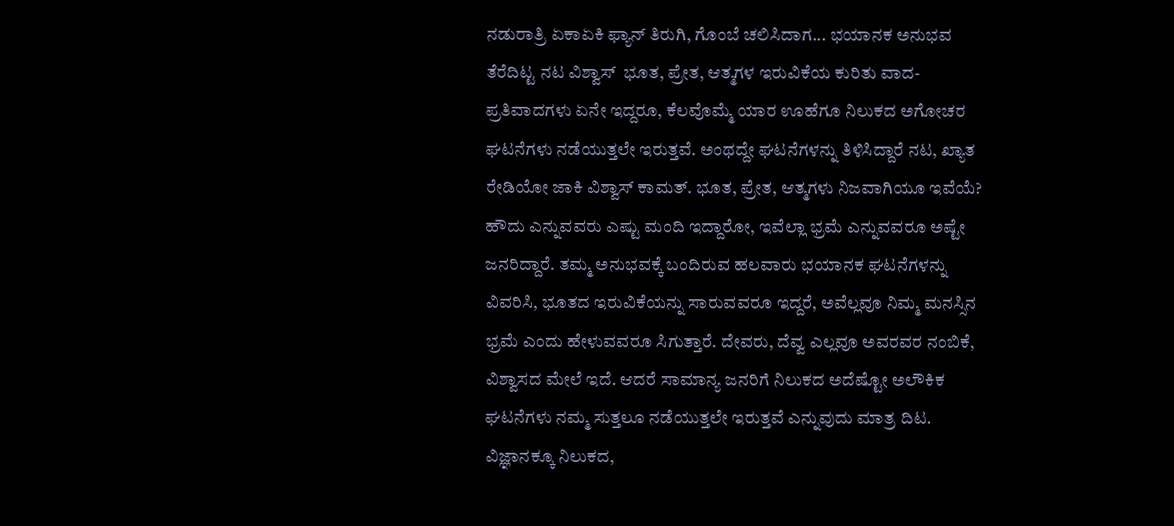ನಡುರಾತ್ರಿ ಏಕಾಏಕಿ ಫ್ಯಾನ್ ತಿರುಗಿ, ಗೊಂಬೆ ಚಲಿಸಿದಾಗ... ಭಯಾನಕ ಅನುಭವ ತೆರೆದಿಟ್ಟ ನಟ ವಿಶ್ವಾಸ್  ಭೂತ, ಪ್ರೇತ, ಆತ್ಮಗಳ ಇರುವಿಕೆಯ ಕುರಿತು ವಾದ-ಪ್ರತಿವಾದಗಳು ಏನೇ ಇದ್ದರೂ, ಕೆಲವೊಮ್ಮೆ ಯಾರ ಊಹೆಗೂ ನಿಲುಕದ ಅಗೋಚರ ಘಟನೆಗಳು ನಡೆಯುತ್ತಲೇ ಇರುತ್ತವೆ. ಅಂಥದ್ದೇ ಘಟನೆಗಳನ್ನು ತಿಳಿಸಿದ್ದಾರೆ ನಟ, ಖ್ಯಾತ ರೇಡಿಯೋ ಜಾಕಿ ವಿಶ್ವಾಸ್ ಕಾಮತ್. ಭೂತ, ಪ್ರೇತ, ಆತ್ಮಗಳು ನಿಜವಾಗಿಯೂ ಇವೆಯೆ? ಹೌದು ಎನ್ನುವವರು ಎಷ್ಟು ಮಂದಿ ಇದ್ದಾರೋ, ಇವೆಲ್ಲಾ ಭ್ರಮೆ ಎನ್ನುವವರೂ ಅಷ್ಟೇ ಜನರಿದ್ದಾರೆ. ತಮ್ಮ ಅನುಭವಕ್ಕೆ ಬಂದಿರುವ ಹಲವಾರು ಭಯಾನಕ ಘಟನೆಗಳನ್ನು ವಿವರಿಸಿ, ಭೂತದ ಇರುವಿಕೆಯನ್ನು ಸಾರುವವರೂ ಇದ್ದರೆ, ಅವೆಲ್ಲವೂ ನಿಮ್ಮ ಮನಸ್ಸಿನ ಭ್ರಮೆ ಎಂದು ಹೇಳುವವರೂ ಸಿಗುತ್ತಾರೆ. ದೇವರು, ದೆವ್ವ ಎಲ್ಲವೂ ಅವರವರ ನಂಬಿಕೆ, ವಿಶ್ವಾಸದ ಮೇಲೆ ಇದೆ. ಆದರೆ ಸಾಮಾನ್ಯ ಜನರಿಗೆ ನಿಲುಕದ ಅದೆಷ್ಟೋ ಅಲೌಕಿಕ ಘಟನೆಗಳು ನಮ್ಮ ಸುತ್ತಲೂ ನಡೆಯುತ್ತಲೇ ಇರುತ್ತವೆ ಎನ್ನುವುದು ಮಾತ್ರ ದಿಟ. ವಿಜ್ಞಾನಕ್ಕೂ ನಿಲುಕದ,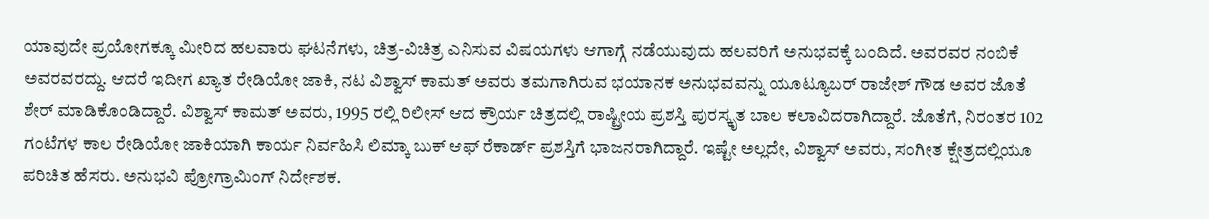ಯಾವುದೇ ಪ್ರಯೋಗಕ್ಕೂ ಮೀರಿದ ಹಲವಾರು ಘಟನೆಗಳು, ಚಿತ್ರ-ವಿಚಿತ್ರ ಎನಿಸುವ ವಿಷಯಗಳು ಆಗಾಗ್ಗೆ ನಡೆಯುವುದು ಹಲವರಿಗೆ ಅನುಭವಕ್ಕೆ ಬಂದಿದೆ. ಅವರವರ ನಂಬಿಕೆ ಅವರವರದ್ದು. ಆದರೆ ಇದೀಗ ಖ್ಯಾತ ರೇಡಿಯೋ ಜಾಕಿ, ನಟ ವಿಶ್ವಾಸ್ ಕಾಮತ್ ಅವರು ತಮಗಾಗಿರುವ ಭಯಾನಕ ಅನುಭವವನ್ನು ಯೂಟ್ಯೂಬರ್ ರಾಜೇಶ್ ಗೌಡ ಅವರ ಜೊತೆ ಶೇರ್ ಮಾಡಿಕೊಂಡಿದ್ದಾರೆ. ವಿಶ್ವಾಸ್ ಕಾಮತ್ ಅವರು, 1995 ರಲ್ಲಿ ರಿಲೀಸ್ ಆದ ಕ್ರೌರ್ಯ ಚಿತ್ರದಲ್ಲಿ ರಾಷ್ಟ್ರೀಯ ಪ್ರಶಸ್ತಿ ಪುರಸ್ಕೃತ ಬಾಲ ಕಲಾವಿದರಾಗಿದ್ದಾರೆ. ಜೊತೆಗೆ, ನಿರಂತರ 102 ಗಂಟೆಗಳ ಕಾಲ ರೇಡಿಯೋ ಜಾಕಿಯಾಗಿ ಕಾರ್ಯ ನಿರ್ವಹಿಸಿ ಲಿಮ್ಕಾ ಬುಕ್ ಆಫ್ ರೆಕಾರ್ಡ್ ಪ್ರಶಸ್ತಿಗೆ ಭಾಜನರಾಗಿದ್ದಾರೆ. ಇಷ್ಟೇ ಅಲ್ಲದೇ, ವಿಶ್ವಾಸ್ ಅವರು, ಸಂಗೀತ ಕ್ಷೇತ್ರದಲ್ಲಿಯೂ ಪರಿಚಿತ ಹೆಸರು. ಅನುಭವಿ ಪ್ರೋಗ್ರಾಮಿಂಗ್ ನಿರ್ದೇಶಕ.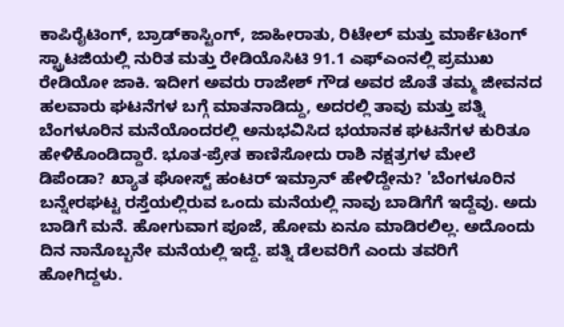ಕಾಪಿರೈಟಿಂಗ್, ಬ್ರಾಡ್‌ಕಾಸ್ಟಿಂಗ್, ಜಾಹೀರಾತು, ರಿಟೇಲ್ ಮತ್ತು ಮಾರ್ಕೆಟಿಂಗ್ ಸ್ಟ್ರಾಟಜಿಯಲ್ಲಿ ನುರಿತ ಮತ್ತು ರೇಡಿಯೊಸಿಟಿ 91.1 ಎಫ್‌ಎಂನಲ್ಲಿ ಪ್ರಮುಖ ರೇಡಿಯೋ ಜಾಕಿ. ಇದೀಗ ಅವರು ರಾಜೇಶ್ ಗೌಡ ಅವರ ಜೊತೆ ತಮ್ಮ ಜೀವನದ ಹಲವಾರು ಘಟನೆಗಳ ಬಗ್ಗೆ ಮಾತನಾಡಿದ್ದು, ಅದರಲ್ಲಿ ತಾವು ಮತ್ತು ಪತ್ನಿ ಬೆಂಗಳೂರಿನ ಮನೆಯೊಂದರಲ್ಲಿ ಅನುಭವಿಸಿದ ಭಯಾನಕ ಘಟನೆಗಳ ಕುರಿತೂ ಹೇಳಿಕೊಂಡಿದ್ದಾರೆ. ಭೂತ-ಪ್ರೇತ ಕಾಣಿಸೋದು ರಾಶಿ ನಕ್ಷತ್ರಗಳ ಮೇಲೆ ಡಿಪೆಂಡಾ? ಖ್ಯಾತ ಘೋಸ್ಟ್ ಹಂಟರ್ ಇಮ್ರಾನ್ ಹೇಳಿದ್ದೇನು? 'ಬೆಂಗಳೂರಿನ ಬನ್ನೇರಘಟ್ಟ ರಸ್ತೆಯಲ್ಲಿರುವ ಒಂದು ಮನೆಯಲ್ಲಿ ನಾವು ಬಾಡಿಗೆಗೆ ಇದ್ದೆವು. ಅದು ಬಾಡಿಗೆ ಮನೆ. ಹೋಗುವಾಗ ಪೂಜೆ, ಹೋಮ ಏನೂ ಮಾಡಿರಲಿಲ್ಲ. ಅದೊಂದು ದಿನ ನಾನೊಬ್ಬನೇ ಮನೆಯಲ್ಲಿ ಇದ್ದೆ. ಪತ್ನಿ ಡೆಲವರಿಗೆ ಎಂದು ತವರಿಗೆ ಹೋಗಿದ್ದಳು.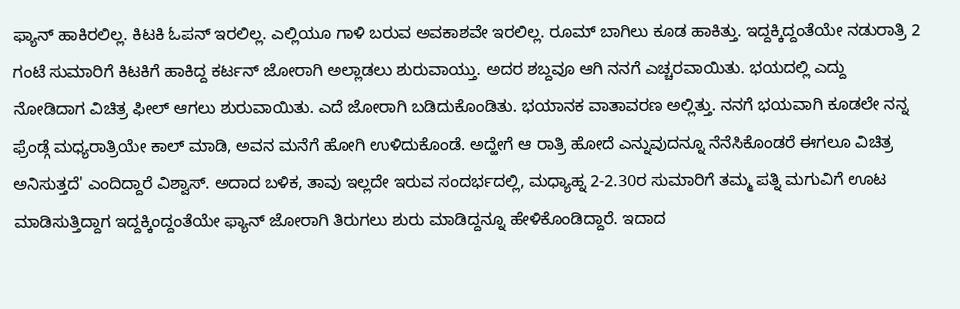ಫ್ಯಾನ್ ಹಾಕಿರಲಿಲ್ಲ. ಕಿಟಕಿ ಓಪನ್ ಇರಲಿಲ್ಲ. ಎಲ್ಲಿಯೂ ಗಾಳಿ ಬರುವ ಅವಕಾಶವೇ ಇರಲಿಲ್ಲ. ರೂಮ್ ಬಾಗಿಲು ಕೂಡ ಹಾಕಿತ್ತು. ಇದ್ದಕ್ಕಿದ್ದಂತೆಯೇ ನಡುರಾತ್ರಿ 2 ಗಂಟೆ ಸುಮಾರಿಗೆ ಕಿಟಕಿಗೆ ಹಾಕಿದ್ದ ಕರ್ಟನ್ ಜೋರಾಗಿ ಅಲ್ಲಾಡಲು ಶುರುವಾಯ್ತು. ಅದರ ಶಬ್ದವೂ ಆಗಿ ನನಗೆ ಎಚ್ಚರವಾಯಿತು. ಭಯದಲ್ಲಿ ಎದ್ದು ನೋಡಿದಾಗ ವಿಚಿತ್ರ ಫೀಲ್ ಆಗಲು ಶುರುವಾಯಿತು. ಎದೆ ಜೋರಾಗಿ ಬಡಿದುಕೊಂಡಿತು. ಭಯಾನಕ ವಾತಾವರಣ ಅಲ್ಲಿತ್ತು. ನನಗೆ ಭಯವಾಗಿ ಕೂಡಲೇ ನನ್ನ ಫ್ರೆಂಡ್ಗೆ ಮಧ್ಯರಾತ್ರಿಯೇ ಕಾಲ್ ಮಾಡಿ, ಅವನ ಮನೆಗೆ ಹೋಗಿ ಉಳಿದುಕೊಂಡೆ. ಅದ್ಹೇಗೆ ಆ ರಾತ್ರಿ ಹೋದೆ ಎನ್ನುವುದನ್ನೂ ನೆನೆಸಿಕೊಂಡರೆ ಈಗಲೂ ವಿಚಿತ್ರ ಅನಿಸುತ್ತದೆ' ಎಂದಿದ್ದಾರೆ ವಿಶ್ವಾಸ್. ಅದಾದ ಬಳಿಕ, ತಾವು ಇಲ್ಲದೇ ಇರುವ ಸಂದರ್ಭದಲ್ಲಿ, ಮಧ್ಯಾಹ್ನ 2-2.30ರ ಸುಮಾರಿಗೆ ತಮ್ಮ ಪತ್ನಿ ಮಗುವಿಗೆ ಊಟ ಮಾಡಿಸುತ್ತಿದ್ದಾಗ ಇದ್ದಕ್ಕಿಂದ್ದಂತೆಯೇ ಫ್ಯಾನ್ ಜೋರಾಗಿ ತಿರುಗಲು ಶುರು ಮಾಡಿದ್ದನ್ನೂ ಹೇಳಿಕೊಂಡಿದ್ದಾರೆ. ಇದಾದ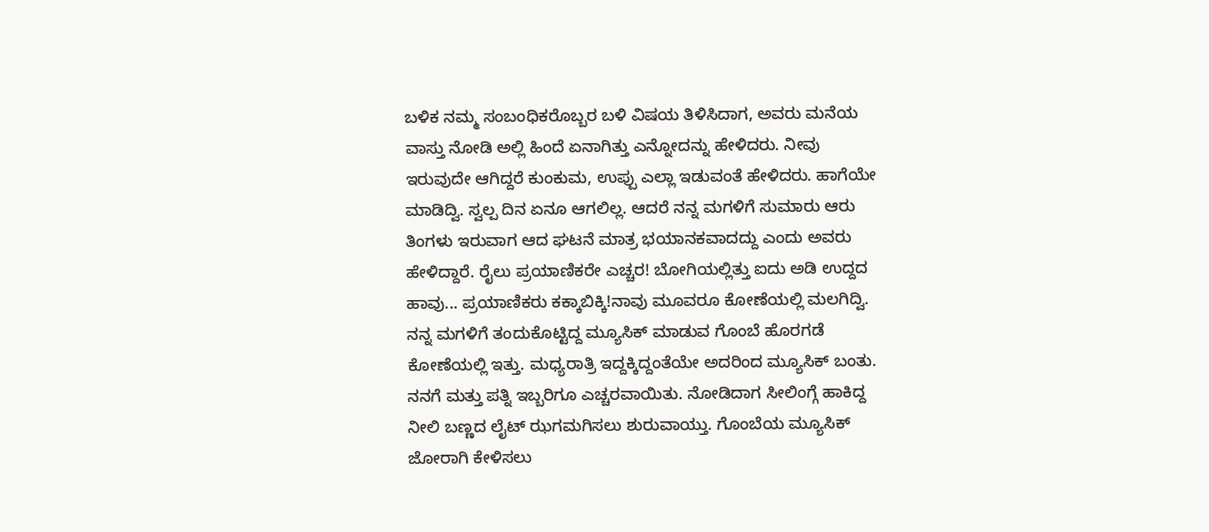ಬಳಿಕ ನಮ್ಮ ಸಂಬಂಧಿಕರೊಬ್ಬರ ಬಳಿ ವಿಷಯ ತಿಳಿಸಿದಾಗ, ಅವರು ಮನೆಯ ವಾಸ್ತು ನೋಡಿ ಅಲ್ಲಿ ಹಿಂದೆ ಏನಾಗಿತ್ತು ಎನ್ನೋದನ್ನು ಹೇಳಿದರು. ನೀವು ಇರುವುದೇ ಆಗಿದ್ದರೆ ಕುಂಕುಮ, ಉಪ್ಪು ಎಲ್ಲಾ ಇಡುವಂತೆ ಹೇಳಿದರು. ಹಾಗೆಯೇ ಮಾಡಿದ್ವಿ. ಸ್ವಲ್ಪ ದಿನ ಏನೂ ಆಗಲಿಲ್ಲ. ಆದರೆ ನನ್ನ ಮಗಳಿಗೆ ಸುಮಾರು ಆರು ತಿಂಗಳು ಇರುವಾಗ ಆದ ಘಟನೆ ಮಾತ್ರ ಭಯಾನಕವಾದದ್ದು ಎಂದು ಅವರು ಹೇಳಿದ್ದಾರೆ. ರೈಲು ಪ್ರಯಾಣಿಕರೇ ಎಚ್ಚರ! ಬೋಗಿಯಲ್ಲಿತ್ತು ಐದು ಅಡಿ ಉದ್ದದ ಹಾವು... ಪ್ರಯಾಣಿಕರು ಕಕ್ಕಾಬಿಕ್ಕಿ!ನಾವು ಮೂವರೂ ಕೋಣೆಯಲ್ಲಿ ಮಲಗಿದ್ವಿ. ನನ್ನ ಮಗಳಿಗೆ ತಂದುಕೊಟ್ಟಿದ್ದ ಮ್ಯೂಸಿಕ್ ಮಾಡುವ ಗೊಂಬೆ ಹೊರಗಡೆ ಕೋಣೆಯಲ್ಲಿ ಇತ್ತು. ಮಧ್ಯರಾತ್ರಿ ಇದ್ದಕ್ಕಿದ್ದಂತೆಯೇ ಅದರಿಂದ ಮ್ಯೂಸಿಕ್ ಬಂತು. ನನಗೆ ಮತ್ತು ಪತ್ನಿ ಇಬ್ಬರಿಗೂ ಎಚ್ಚರವಾಯಿತು. ನೋಡಿದಾಗ ಸೀಲಿಂಗ್ಗೆ ಹಾಕಿದ್ದ ನೀಲಿ ಬಣ್ಣದ ಲೈಟ್ ಝಗಮಗಿಸಲು ಶುರುವಾಯ್ತು. ಗೊಂಬೆಯ ಮ್ಯೂಸಿಕ್ ಜೋರಾಗಿ ಕೇಳಿಸಲು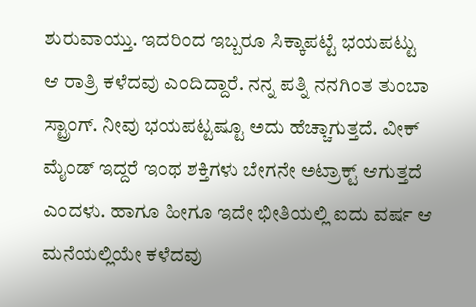ಶುರುವಾಯ್ತು. ಇದರಿಂದ ಇಬ್ಬರೂ ಸಿಕ್ಕಾಪಟ್ಟೆ ಭಯಪಟ್ಟು ಆ ರಾತ್ರಿ ಕಳೆದವು ಎಂದಿದ್ದಾರೆ. ನನ್ನ ಪತ್ನಿ ನನಗಿಂತ ತುಂಬಾ ಸ್ಟ್ರಾಂಗ್. ನೀವು ಭಯಪಟ್ಟಷ್ಟೂ ಅದು ಹೆಚ್ಚಾಗುತ್ತದೆ. ವೀಕ್ ಮೈಂಡ್ ಇದ್ದರೆ ಇಂಥ ಶಕ್ತಿಗಳು ಬೇಗನೇ ಅಟ್ರಾಕ್ಟ್ ಆಗುತ್ತದೆ ಎಂದಳು. ಹಾಗೂ ಹೀಗೂ ಇದೇ ಭೀತಿಯಲ್ಲಿ ಐದು ವರ್ಷ ಆ ಮನೆಯಲ್ಲಿಯೇ ಕಳೆದವು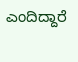ಎಂದಿದ್ದಾರೆ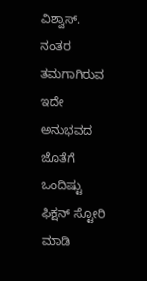ವಿಶ್ವಾಸ್. ನಂತರ ತಮಗಾಗಿರುವ ಇದೇ ಅನುಭವದ ಜೊತೆಗೆ ಒಂದಿಷ್ಟು ಫಿಕ್ಷನ್ ಸ್ಟೋರಿ ಮಾಡಿ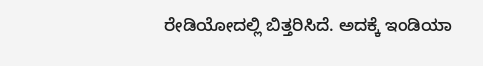ರೇಡಿಯೋದಲ್ಲಿ ಬಿತ್ತರಿಸಿದೆ. ಅದಕ್ಕೆ ಇಂಡಿಯಾ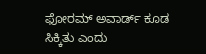ಫೋರಮ್ ಅವಾರ್ಡ್ ಕೂಡ ಸಿಕ್ಕಿತು ಎಂದು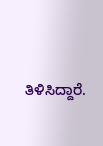ತಿಳಿಸಿದ್ದಾರೆ.